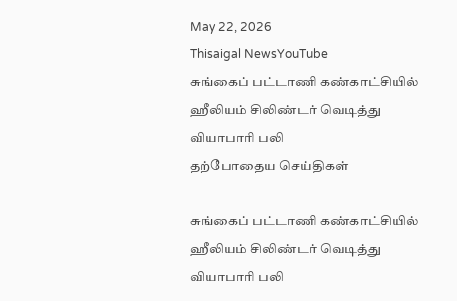May 22, 2026
Thisaigal NewsYouTube
சுங்கைப் பட்டாணி கண்காட்சியில் ஹீலியம் சிலிண்டர் வெடித்து வியாபாரி பலி
தற்போதைய செய்திகள்

சுங்கைப் பட்டாணி கண்காட்சியில் ஹீலியம் சிலிண்டர் வெடித்து வியாபாரி பலி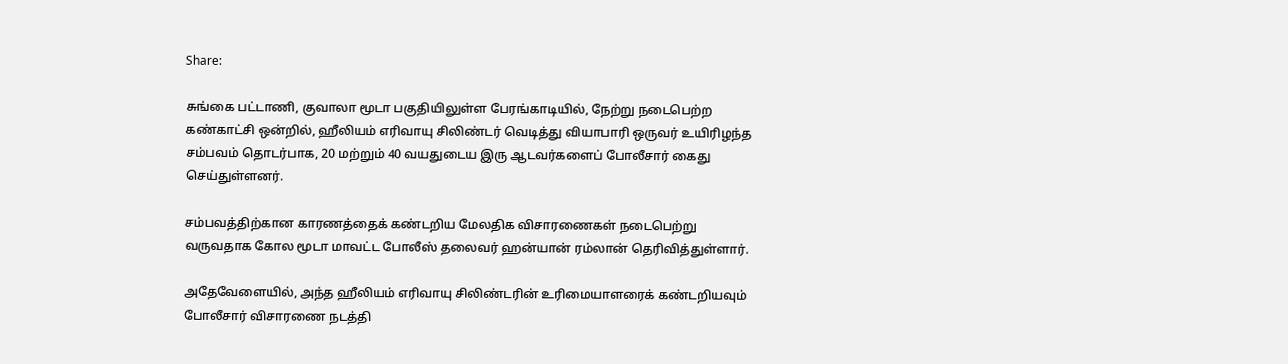Share:

சுங்கை பட்டாணி, குவாலா மூடா பகுதியிலுள்ள பேரங்காடியில், நேற்று நடைபெற்ற கண்காட்சி ஒன்றில், ஹீலியம் எரிவாயு சிலிண்டர் வெடித்து வியாபாரி ஒருவர் உயிரிழந்த சம்பவம் தொடர்பாக, 20 மற்றும் 40 வயதுடைய இரு ஆடவர்களைப் போலீசார் கைது செய்துள்ளனர்.

சம்பவத்திற்கான காரணத்தைக் கண்டறிய மேலதிக விசாரணைகள் நடைபெற்று வருவதாக கோல மூடா மாவட்ட போலீஸ் தலைவர் ஹன்யான் ரம்லான் தெரிவித்துள்ளார்.

அதேவேளையில், அந்த ஹீலியம் எரிவாயு சிலிண்டரின் உரிமையாளரைக் கண்டறியவும் போலீசார் விசாரணை நடத்தி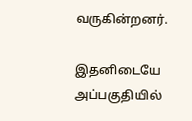வருகின்றனர்.

இதனிடையே அப்பகுதியில்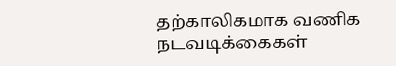தற்காலிகமாக வணிக நடவடிக்கைகள்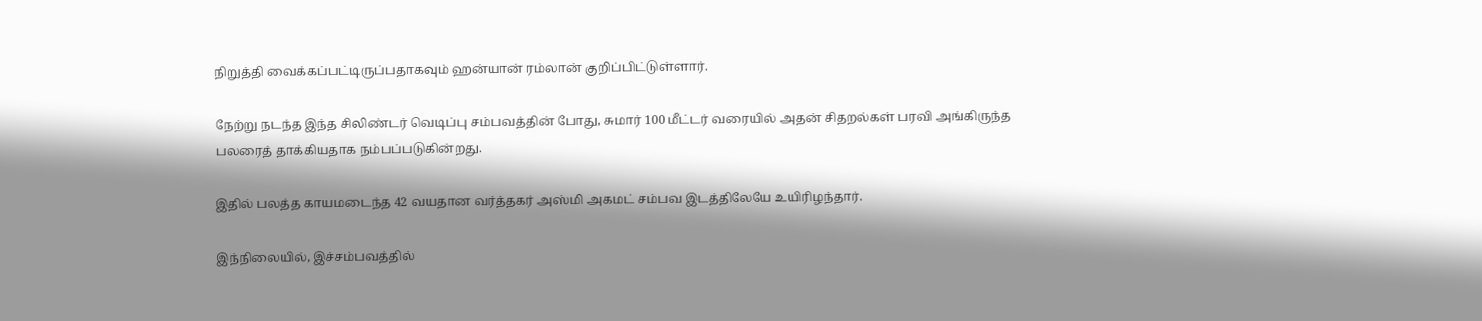நிறுத்தி வைக்கப்பட்டிருப்பதாகவும் ஹன்யான் ரம்லான் குறிப்பிட்டுள்ளார்.

நேற்று நடந்த இந்த சிலிண்டர் வெடிப்பு சம்பவத்தின் போது, சுமார் 100 மீட்டர் வரையில் அதன் சிதறல்கள் பரவி அங்கிருந்த பலரைத் தாக்கியதாக நம்பப்படுகின்றது.

இதில் பலத்த காயமடைந்த 42 வயதான வர்த்தகர் அஸ்மி அகமட் சம்பவ இடத்திலேயே உயிரிழந்தார்.

இந்நிலையில், இச்சம்பவத்தில்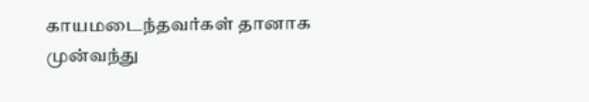காயமடைந்தவர்கள் தானாக முன்வந்து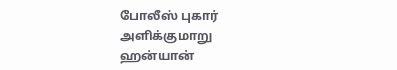போலீஸ் புகார் அளிக்குமாறு ஹன்யான்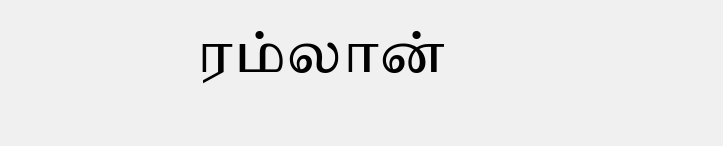ரம்லான்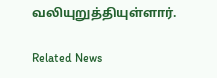வலியுறுத்தியுள்ளார்.

Related News